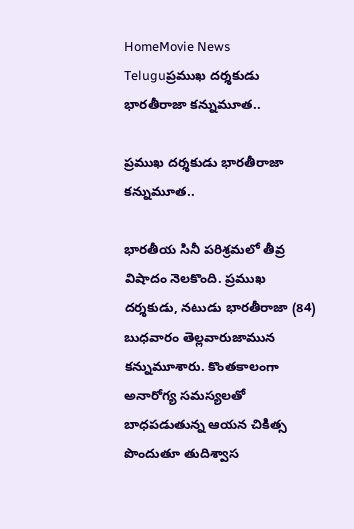HomeMovie News Teluguప్రముఖ దర్శకుడు భారతీరాజా కన్నుమూత..

ప్రముఖ దర్శకుడు భారతీరాజా కన్నుమూత..

భారతీయ సినీ పరిశ్రమలో తీవ్ర విషాదం నెలకొంది. ప్రముఖ దర్శకుడు, నటుడు భారతీరాజా (84) బుధవారం తెల్లవారుజామున కన్నుమూశారు. కొంతకాలంగా అనారోగ్య సమస్యలతో బాధపడుతున్న ఆయన చికిత్స పొందుతూ తుదిశ్వాస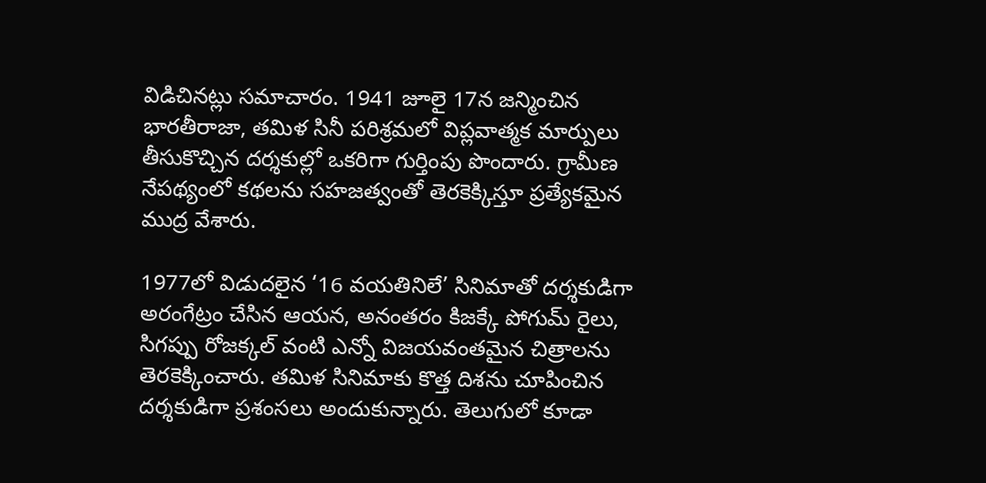విడిచినట్లు సమాచారం. 1941 జూలై 17న జన్మించిన భారతీరాజా, తమిళ సినీ పరిశ్రమలో విప్లవాత్మక మార్పులు తీసుకొచ్చిన దర్శకుల్లో ఒకరిగా గుర్తింపు పొందారు. గ్రామీణ నేపథ్యంలో కథలను సహజత్వంతో తెరకెక్కిస్తూ ప్రత్యేకమైన ముద్ర వేశారు.

1977లో విడుదలైన ‘16 వయతినిలే’ సినిమాతో దర్శకుడిగా అరంగేట్రం చేసిన ఆయన, అనంతరం కిజక్కే పోగుమ్ రైలు, సిగప్పు రోజక్కల్ వంటి ఎన్నో విజయవంతమైన చిత్రాలను తెరకెక్కించారు. తమిళ సినిమాకు కొత్త దిశను చూపించిన దర్శకుడిగా ప్రశంసలు అందుకున్నారు. తెలుగులో కూడా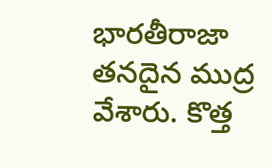భారతీరాజా తనదైన ముద్ర వేశారు. కొత్త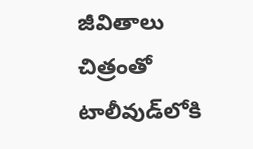జీవితాలు చిత్రంతో టాలీవుడ్‌లోకి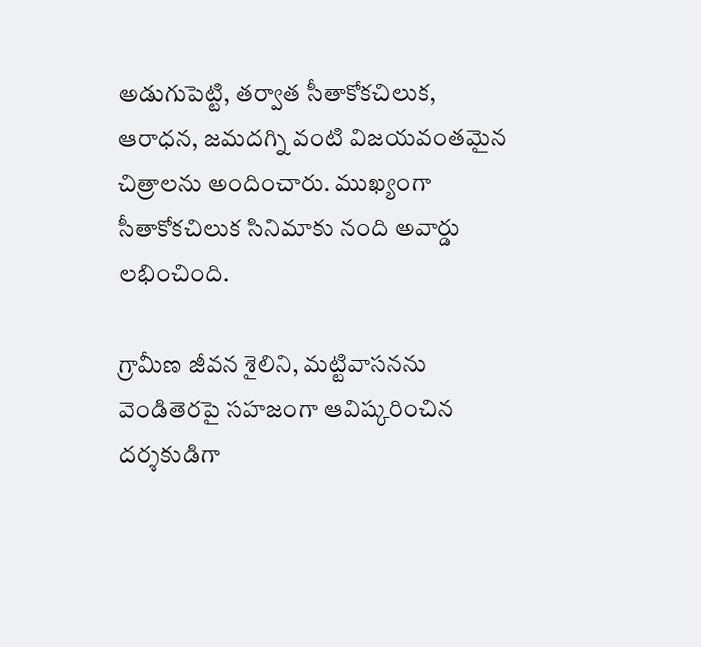అడుగుపెట్టి, తర్వాత సీతాకోకచిలుక, ఆరాధన, జమదగ్ని వంటి విజయవంతమైన చిత్రాలను అందించారు. ముఖ్యంగా సీతాకోకచిలుక సినిమాకు నంది అవార్డు లభించింది.

గ్రామీణ జీవన శైలిని, మట్టివాసనను వెండితెరపై సహజంగా ఆవిష్కరించిన దర్శకుడిగా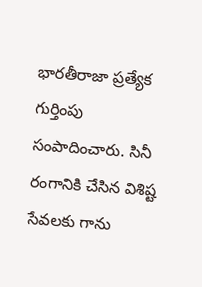భారతీరాజా ప్రత్యేక గుర్తింపు సంపాదించారు. సినీ రంగానికి చేసిన విశిష్ట సేవలకు గాను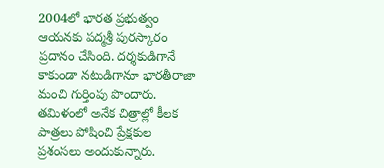2004లో భారత ప్రభుత్వం ఆయనకు పద్మశ్రీ పురస్కారం ప్రదానం చేసింది. దర్శకుడిగానే కాకుండా నటుడిగానూ భారతీరాజా మంచి గుర్తింపు పొందారు. తమిళంలో అనేక చిత్రాల్లో కీలక పాత్రలు పోషించి ప్రేక్షకుల ప్రశంసలు అందుకున్నారు.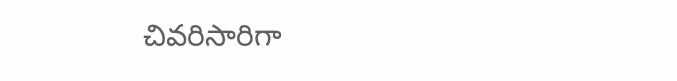చివరిసారిగా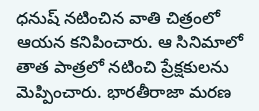ధనుష్ నటించిన వాతి చిత్రంలో ఆయన కనిపించారు. ఆ సినిమాలో తాత పాత్రలో నటించి ప్రేక్షకులను మెప్పించారు. భారతీరాజా మరణ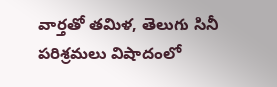వార్తతో తమిళ, తెలుగు సినీ పరిశ్రమలు విషాదంలో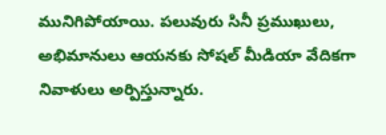మునిగిపోయాయి. పలువురు సినీ ప్రముఖులు, అభిమానులు ఆయనకు సోషల్ మీడియా వేదికగా నివాళులు అర్పిస్తున్నారు.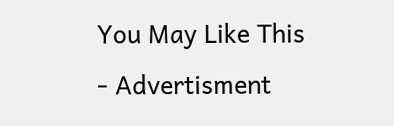You May Like This
- Advertisment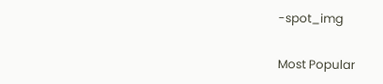-spot_img

Most Popular